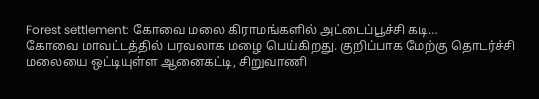Forest settlement: கோவை மலை கிராமங்களில் அட்டைப்பூச்சி கடி…
கோவை மாவட்டத்தில் பரவலாக மழை பெய்கிறது. குறிப்பாக மேற்கு தொடர்ச்சி மலையை ஒட்டியுள்ள ஆனைகட்டி, சிறுவாணி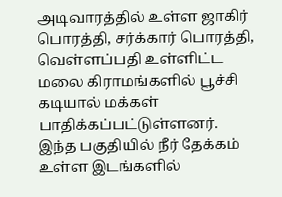அடிவாரத்தில் உள்ள ஜாகிர் பொரத்தி, சர்க்கார் பொரத்தி, வெள்ளப்பதி உள்ளிட்ட மலை கிராமங்களில் பூச்சி கடியால் மக்கள் பாதிக்கப்பட்டுள்ளனர்.
இந்த பகுதியில் நீர் தேக்கம் உள்ள இடங்களில்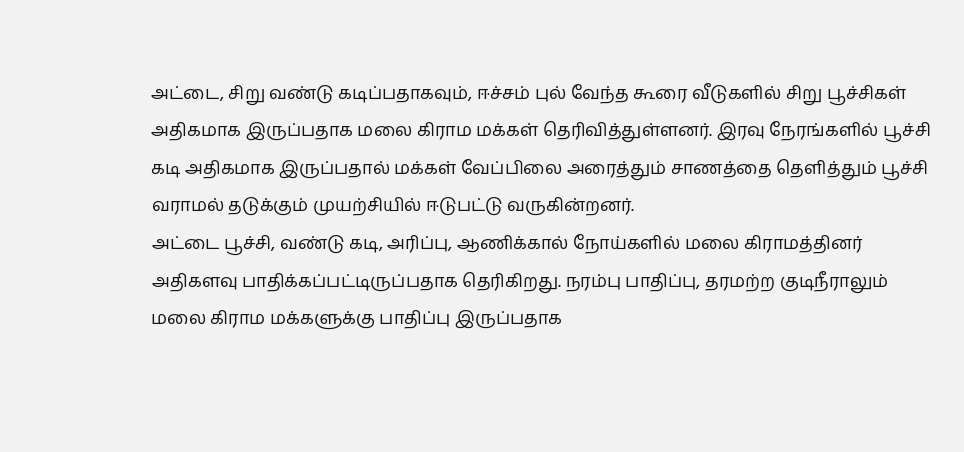அட்டை, சிறு வண்டு கடிப்பதாகவும், ஈச்சம் புல் வேந்த கூரை வீடுகளில் சிறு பூச்சிகள் அதிகமாக இருப்பதாக மலை கிராம மக்கள் தெரிவித்துள்ளனர். இரவு நேரங்களில் பூச்சி கடி அதிகமாக இருப்பதால் மக்கள் வேப்பிலை அரைத்தும் சாணத்தை தெளித்தும் பூச்சி வராமல் தடுக்கும் முயற்சியில் ஈடுபட்டு வருகின்றனர்.
அட்டை பூச்சி, வண்டு கடி, அரிப்பு, ஆணிக்கால் நோய்களில் மலை கிராமத்தினர் அதிகளவு பாதிக்கப்பட்டிருப்பதாக தெரிகிறது. நரம்பு பாதிப்பு, தரமற்ற குடிநீராலும் மலை கிராம மக்களுக்கு பாதிப்பு இருப்பதாக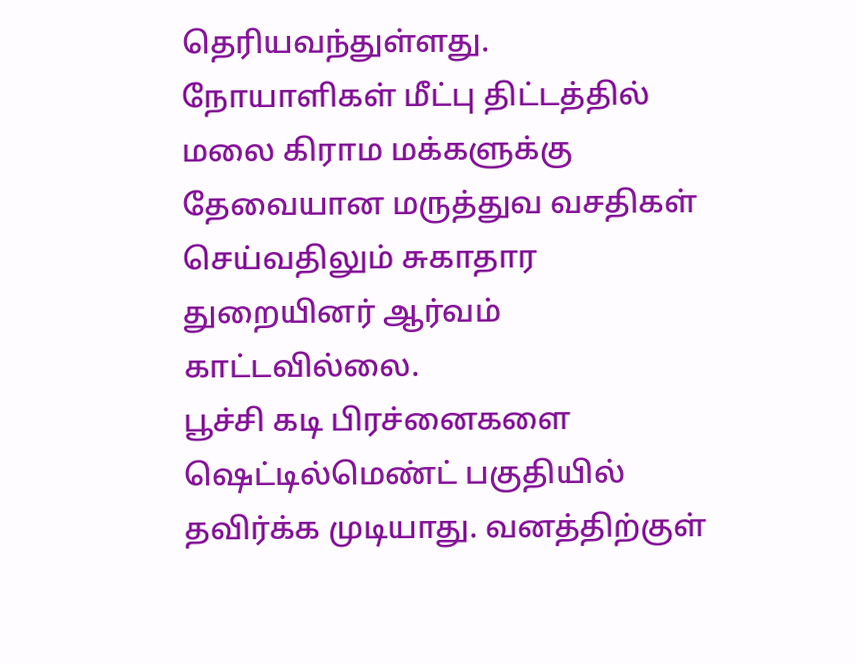தெரியவந்துள்ளது. நோயாளிகள் மீட்பு திட்டத்தில் மலை கிராம மக்களுக்கு தேவையான மருத்துவ வசதிகள் செய்வதிலும் சுகாதார துறையினர் ஆர்வம் காட்டவில்லை.
பூச்சி கடி பிரச்னைகளை ஷெட்டில்மெண்ட் பகுதியில் தவிர்க்க முடியாது. வனத்திற்குள்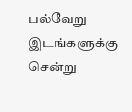பல்வேறு இடங்களுக்கு சென்று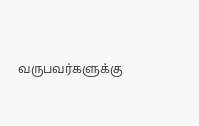வருபவர்களுக்கு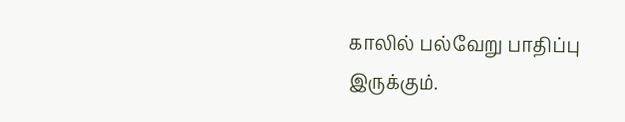காலில் பல்வேறு பாதிப்பு இருக்கும்.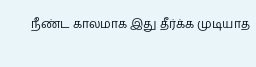நீண்ட காலமாக இது தீர்க்க முடியாத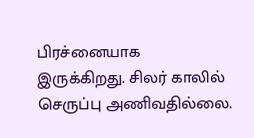பிரச்னையாக இருக்கிறது. சிலர் காலில் செருப்பு அணிவதில்லை.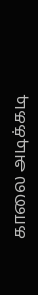காலை அடிக்கடி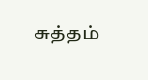சுத்தம்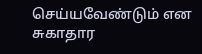செய்யவேண்டும் என சுகாதார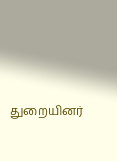துறையினர்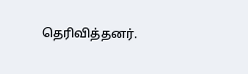தெரிவித்தனர்.